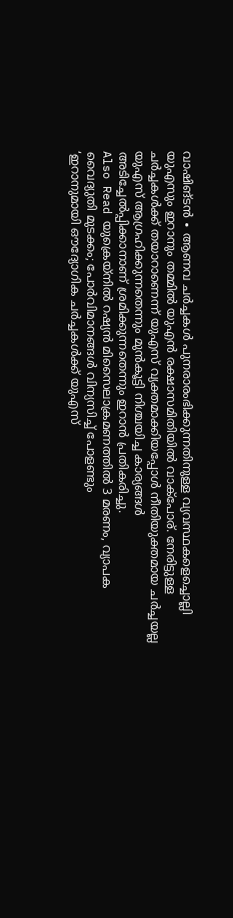വാഷിങ്ടൻ ∙ ആണവ ചർച്ചകൾ പുനരാരംഭിക്കുന്നതിനുള്ള വ്യവസ്ഥകളെച്ചൊല്ലി യുഎസും ഇറാനും തമ്മിൽ യുഎൻ രക്ഷാസമിതിയിൽ വാക്പോര്. നേരിട്ടുള്ള ചർച്ചകൾക്ക് തയാറാണെന്ന് യുഎസ് വ്യക്തമാക്കിയപ്പോൾ നീതിയുക്തമായ ചർച്ചയല്ല യുഎസ് ആഗ്രഹിക്കുന്നതെന്നും മുൻകൂട്ടി നിശ്ചയിച്ച കാര്യങ്ങൾ അടിച്ചേൽപ്പിക്കാനാണ് ശ്രമിക്കുന്നതെന്നും ഇറാൻ പ്രതികരിച്ചു.
Also Read യുക്രെയ്നിൽ റഷ്യൻ മിസൈലാക്രമണത്തിൽ 3 മരണം, വ്യാപക വൈദ്യുതി മുടക്കം; പോർവിമാനങ്ങൾ വിന്യസിച്ച് പോളണ്ടും
‘ഇറാനുമായി ഔദ്യോഗിക ചർച്ചകൾക്ക് യുഎസ്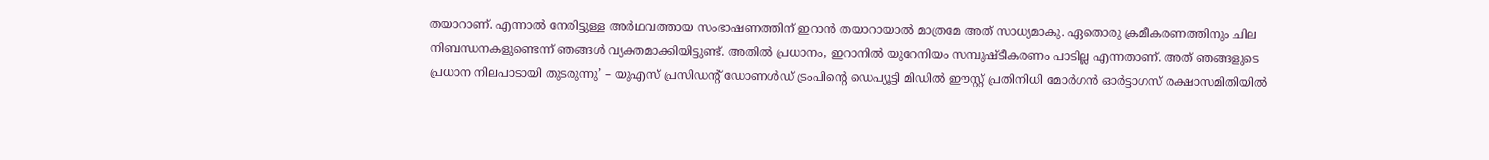തയാറാണ്. എന്നാൽ നേരിട്ടുള്ള അർഥവത്തായ സംഭാഷണത്തിന് ഇറാൻ തയാറായാൽ മാത്രമേ അത് സാധ്യമാകു. ഏതൊരു ക്രമീകരണത്തിനും ചില നിബന്ധനകളുണ്ടെന്ന് ഞങ്ങൾ വ്യക്തമാക്കിയിട്ടുണ്ട്. അതിൽ പ്രധാനം, ഇറാനിൽ യുറേനിയം സമ്പുഷ്ടീകരണം പാടില്ല എന്നതാണ്. അത് ഞങ്ങളുടെ പ്രധാന നിലപാടായി തുടരുന്നു’ – യുഎസ് പ്രസിഡന്റ് ഡോണൾഡ് ട്രംപിന്റെ ഡെപ്യൂട്ടി മിഡിൽ ഈസ്റ്റ് പ്രതിനിധി മോർഗൻ ഓർട്ടാഗസ് രക്ഷാസമിതിയിൽ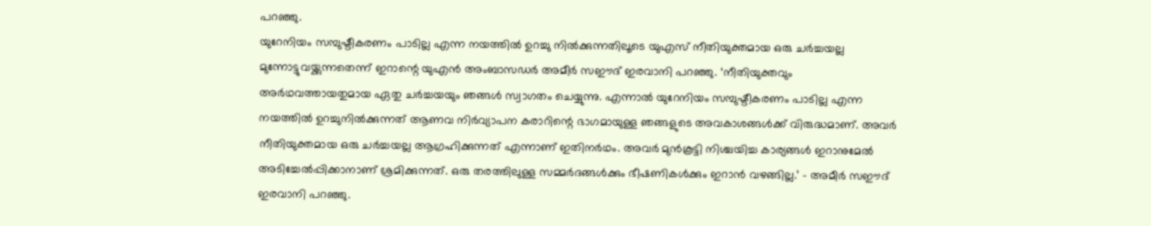പറഞ്ഞു.
യുറേനിയം സമ്പുഷ്ടീകരണം പാടില്ല എന്ന നയത്തിൽ ഉറച്ചു നിൽക്കുന്നതിലൂടെ യുഎസ് നീതിയുക്തമായ ഒരു ചർച്ചയല്ല മുന്നോട്ടുവയ്ക്കുന്നതെന്ന് ഇറാന്റെ യുഎൻ അംബാസഡർ അമീർ സഈദ് ഇരവാനി പറഞ്ഞു. ‘നീതിയുക്തവും അർഥവത്തായതുമായ ഏതു ചർച്ചയയും ഞങ്ങൾ സ്വാഗതം ചെയ്യുന്നു. എന്നാൽ യുറേനിയം സമ്പുഷ്ടീകരണം പാടില്ല എന്ന നയത്തിൽ ഉറച്ചുനിൽക്കുന്നത് ആണവ നിർവ്യാപന കരാറിന്റെ ഭാഗമായുള്ള ഞങ്ങളുടെ അവകാശങ്ങൾക്ക് വിരുദ്ധമാണ്. അവർ നീതിയുക്തമായ ഒരു ചർച്ചയല്ല ആഗ്രഹിക്കുന്നത് എന്നാണ് ഇതിനർഥം. അവർ മുൻകൂട്ടി നിശ്ചയിച്ച കാര്യങ്ങൾ ഇറാനുമേൽ അടിച്ചേൽപ്പിക്കാനാണ് ശ്രമിക്കുന്നത്. ഒരു തരത്തിലുള്ള സമ്മർദങ്ങൾക്കും ഭീഷണികൾക്കും ഇറാൻ വഴങ്ങില്ല.’ – അമീർ സഈദ് ഇരവാനി പറഞ്ഞു.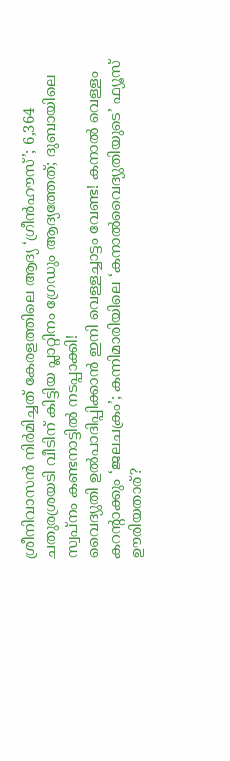ശ്രീനിവാസൻ നിർമിച്ചത് കേരളത്തിലെ ആദ്യ ‘ഗ്രീൻഹൗസ്’; 6,364 ചതുരശ്രയടി വീടിന് കിട്ടിയ പ്ലാറ്റിനം ഗ്രേഡും ആദ്യത്തേത്; ദുബായിലെ സ്വപ്നം കണ്ടനാട്ടിൽ നടപ്പാക്കി!
വൈദ്യുതി ഉൽപാദിപ്പിക്കാൻ ഇനി വെള്ളച്ചാട്ടം വേണ്ട! കനാൽ വെള്ളം കറന്റാക്കും ‘ജലചക്രം’; കന്നിമാരിയിലെ ‘കനാൽവൈദ്യുതിയുടെ’ ഫ്യൂസ് ഊരിയതാര്?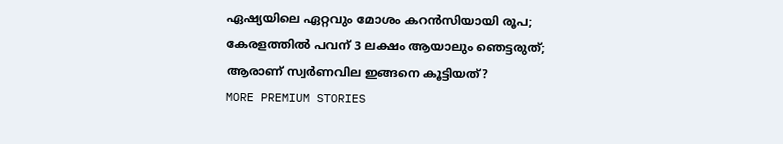ഏഷ്യയിലെ ഏറ്റവും മോശം കറൻസിയായി രൂപ; കേരളത്തിൽ പവന് 3 ലക്ഷം ആയാലും ഞെട്ടരുത്; ആരാണ് സ്വർണവില ഇങ്ങനെ കൂട്ടിയത്?
MORE PREMIUM STORIES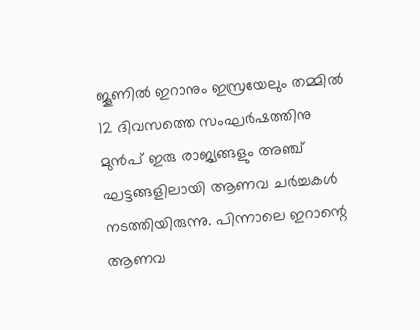ജൂണിൽ ഇറാനും ഇസ്രയേലും തമ്മിൽ 12 ദിവസത്തെ സംഘർഷത്തിനു മുൻപ് ഇരു രാജ്യങ്ങളും അഞ്ച് ഘട്ടങ്ങളിലായി ആണവ ചർച്ചകൾ നടത്തിയിരുന്നു. പിന്നാലെ ഇറാന്റെ ആണവ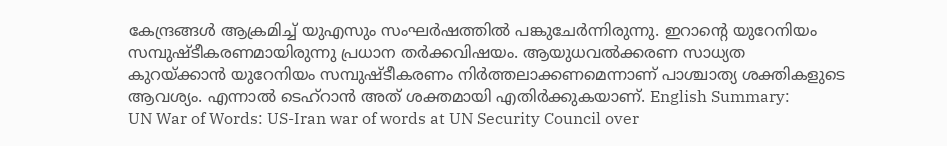കേന്ദ്രങ്ങൾ ആക്രമിച്ച് യുഎസും സംഘർഷത്തിൽ പങ്കുചേർന്നിരുന്നു. ഇറാന്റെ യുറേനിയം സമ്പുഷ്ടീകരണമായിരുന്നു പ്രധാന തർക്കവിഷയം. ആയുധവൽക്കരണ സാധ്യത കുറയ്ക്കാൻ യുറേനിയം സമ്പുഷ്ടീകരണം നിർത്തലാക്കണമെന്നാണ് പാശ്ചാത്യ ശക്തികളുടെ ആവശ്യം. എന്നാൽ ടെഹ്റാൻ അത് ശക്തമായി എതിർക്കുകയാണ്. English Summary:
UN War of Words: US-Iran war of words at UN Security Council over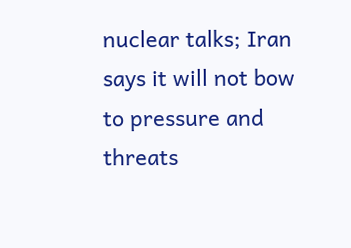nuclear talks; Iran says it will not bow to pressure and threats